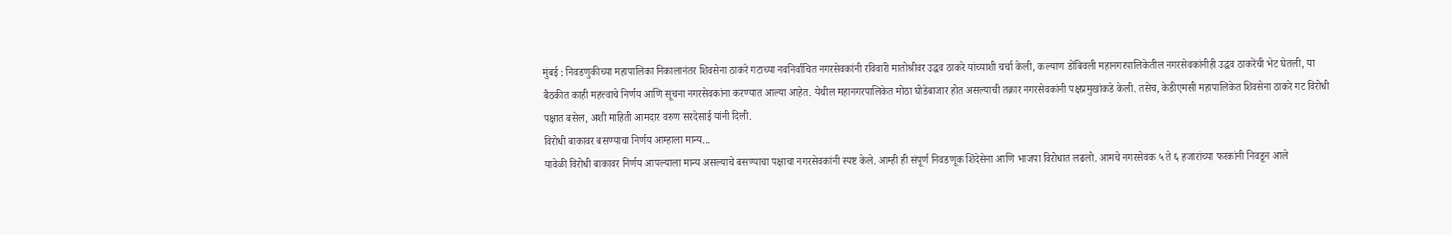मुंबई : निवडणुकीच्या महापालिका निकालानंतर शिवसेना ठाकरे गटाच्या नवनिर्वाचित नगरसेवकांनी रविवारी मातोश्रीवर उद्धव ठाकरे यांच्याशी चर्चा केली, कल्याण डोंबिवली महानगरपालिकेतील नगरसेवकांनीही उद्धव ठाकरेंची भेट घेतली, या बैठकीत काही महत्त्वाचे निर्णय आणि सूचना नगरसेवकांना करण्यात आल्या आहेत. येथील महानगरपालिकेत मोठा घोडेबाजार होत असल्याची तक्रार नगरसेवकांनी पक्षप्रमुखांकडे केली. तसेच, केडीएमसी महापालिकेत शिवसेना ठाकरे गट विरोधी पक्षात बसेल, अशी माहिती आमदार वरुण सरदेसाई यांनी दिली.
विरोधी बाकावर बसण्याचा निर्णय आम्हाला मान्य...
यावेळी विरोधी बाकावर निर्णय आपल्याला मान्य असल्याचे बसण्याचा पक्षाचा नगरसेवकांनी स्पष्ट केले. आम्ही ही संपूर्ण निवडणूक शिंदेसेना आणि भाजपा विरोधात लढलो. आमचे नगरसेवक ५ ते ६ हजारांच्या फरकांनी निवडून आले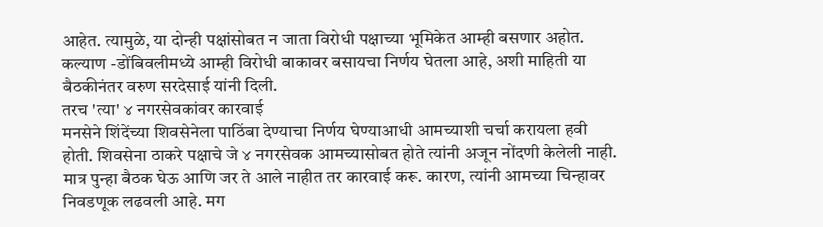आहेत. त्यामुळे, या दोन्ही पक्षांसोबत न जाता विरोधी पक्षाच्या भूमिकेत आम्ही बसणार अहोत. कल्याण -डोंबिवलीमध्ये आम्ही विरोधी बाकावर बसायचा निर्णय घेतला आहे, अशी माहिती या बैठकीनंतर वरुण सरदेसाई यांनी दिली.
तरच 'त्या' ४ नगरसेवकांवर कारवाई
मनसेने शिंदेंच्या शिवसेनेला पाठिंबा देण्याचा निर्णय घेण्याआधी आमच्याशी चर्चा करायला हवी होती. शिवसेना ठाकरे पक्षाचे जे ४ नगरसेवक आमच्यासोबत होते त्यांनी अजून नोंदणी केलेली नाही. मात्र पुन्हा बैठक घेऊ आणि जर ते आले नाहीत तर कारवाई करू. कारण, त्यांनी आमच्या चिन्हावर निवडणूक लढवली आहे. मग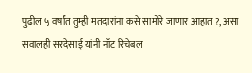पुढील ५ वर्षांत तुम्ही मतदारांना कसे सामोरे जाणार आहात ?, असा सवालही सरदेसाई यांनी नॉट रिचेबल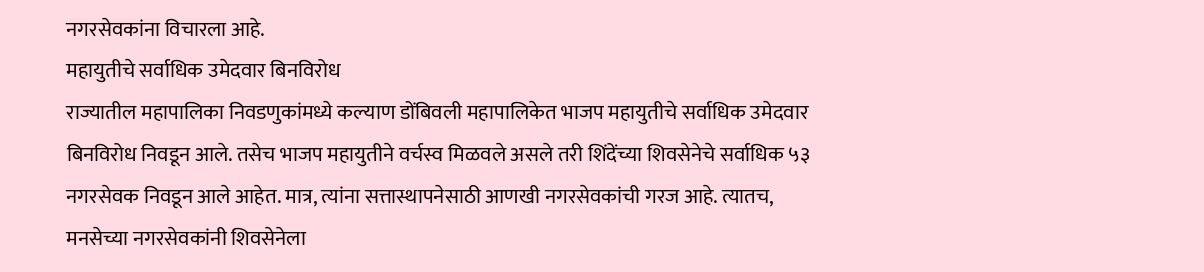नगरसेवकांना विचारला आहे.
महायुतीचे सर्वाधिक उमेदवार बिनविरोध
राज्यातील महापालिका निवडणुकांमध्ये कल्याण डोंबिवली महापालिकेत भाजप महायुतीचे सर्वाधिक उमेदवार बिनविरोध निवडून आले. तसेच भाजप महायुतीने वर्चस्व मिळवले असले तरी शिंदेंच्या शिवसेनेचे सर्वाधिक ५३ नगरसेवक निवडून आले आहेत. मात्र, त्यांना सत्तास्थापनेसाठी आणखी नगरसेवकांची गरज आहे. त्यातच, मनसेच्या नगरसेवकांनी शिवसेनेला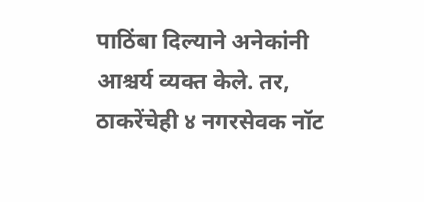पाठिंबा दिल्याने अनेकांनी आश्चर्य व्यक्त केले. तर, ठाकरेंचेही ४ नगरसेवक नॉट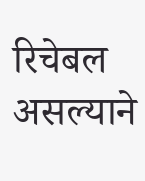रिचेबल असल्याने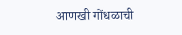आणखी गोंधळाची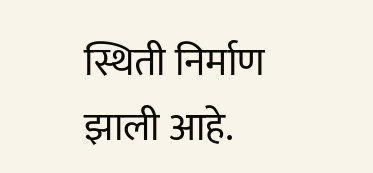स्थिती निर्माण झाली आहे.